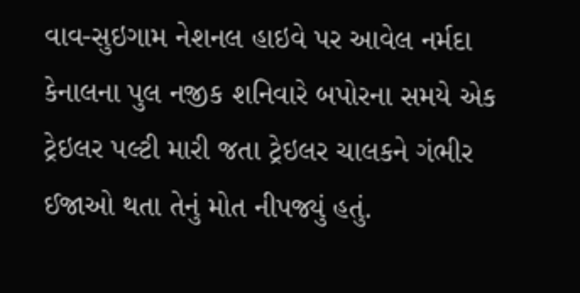વાવ-સુઇગામ નેશનલ હાઇવે પર આવેલ નર્મદા કેનાલના પુલ નજીક શનિવારે બપોરના સમયે એક ટ્રેઇલર પલ્ટી મારી જતા ટ્રેઇલર ચાલકને ગંભીર ઈજાઓ થતા તેનું મોત નીપજ્યું હતું.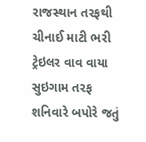રાજસ્થાન તરફથી ચીનાઈ માટી ભરી ટ્રેઇલર વાવ વાયા સુઇગામ તરફ શનિવારે બપોરે જતું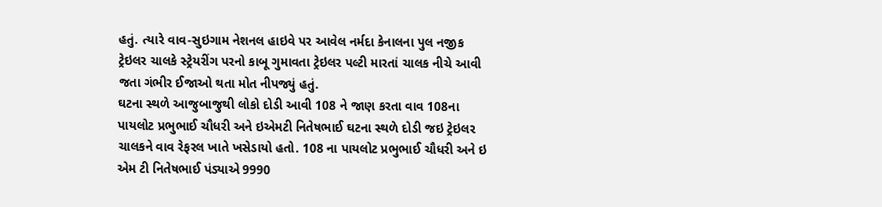હતું. ત્યારે વાવ-સુઇગામ નેશનલ હાઇવે પર આવેલ નર્મદા કેનાલના પુલ નજીક ટ્રેઇલર ચાલકે સ્ટ્રેયરીંગ પરનો કાબૂ ગુમાવતા ટ્રેઇલર પલ્ટી મારતાં ચાલક નીચે આવી જતા ગંભીર ઈજાઓ થતા મોત નીપજ્યું હતું.
ઘટના સ્થળે આજુબાજુથી લોકો દોડી આવી 108 ને જાણ કરતા વાવ 108ના પાયલોટ પ્રભુભાઈ ચૌધરી અને ઇએમટી નિતેષભાઈ ઘટના સ્થળે દોડી જઇ ટ્રેઇલર ચાલકને વાવ રેફરલ ખાતે ખસેડાયો હતો. 108 ના પાયલોટ પ્રભુભાઈ ચૌધરી અને ઇ એમ ટી નિતેષભાઈ પંડ્યાએ 9990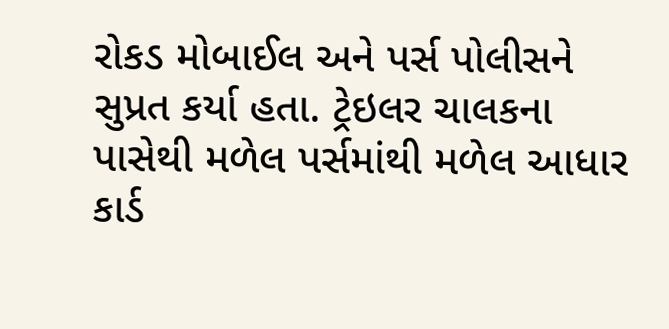રોકડ મોબાઈલ અને પર્સ પોલીસને સુપ્રત કર્યા હતા. ટ્રેઇલર ચાલકના પાસેથી મળેલ પર્સમાંથી મળેલ આધાર કાર્ડ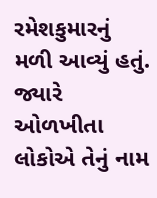રમેશકુમારનું મળી આવ્યું હતું. જ્યારે ઓળખીતા લોકોએ તેનું નામ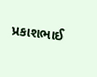પ્રકાશભાઈ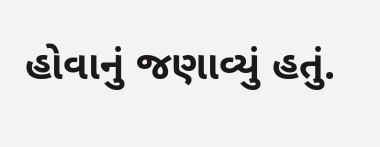હોવાનું જણાવ્યું હતું.